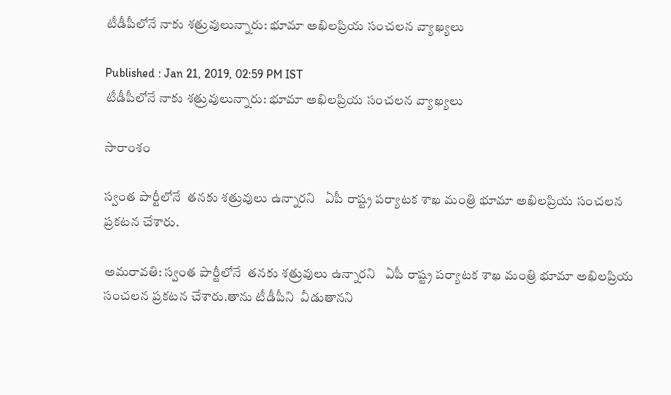టీడీపీలోనే నాకు శత్రువులున్నారు: భూమా అఖిలప్రియ సంచలన వ్యాఖ్యలు

Published : Jan 21, 2019, 02:59 PM IST
టీడీపీలోనే నాకు శత్రువులున్నారు: భూమా అఖిలప్రియ సంచలన వ్యాఖ్యలు

సారాంశం

స్వంత పార్టీలోనే  తనకు శత్రువులు ఉన్నారని   ఏపీ రాష్ట్ర పర్యాటక శాఖ మంత్రి భూమా అఖిలప్రియ సంచలన ప్రకటన చేశారు.

అమరావతి: స్వంత పార్టీలోనే  తనకు శత్రువులు ఉన్నారని   ఏపీ రాష్ట్ర పర్యాటక శాఖ మంత్రి భూమా అఖిలప్రియ సంచలన ప్రకటన చేశారు.తాను టీడీపీని  వీడుతానని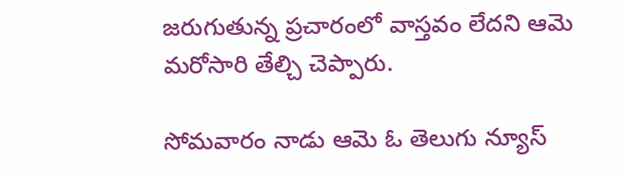జరుగుతున్న ప్రచారంలో వాస్తవం లేదని ఆమె మరోసారి తేల్చి చెప్పారు.

సోమవారం నాడు ఆమె ఓ తెలుగు న్యూస్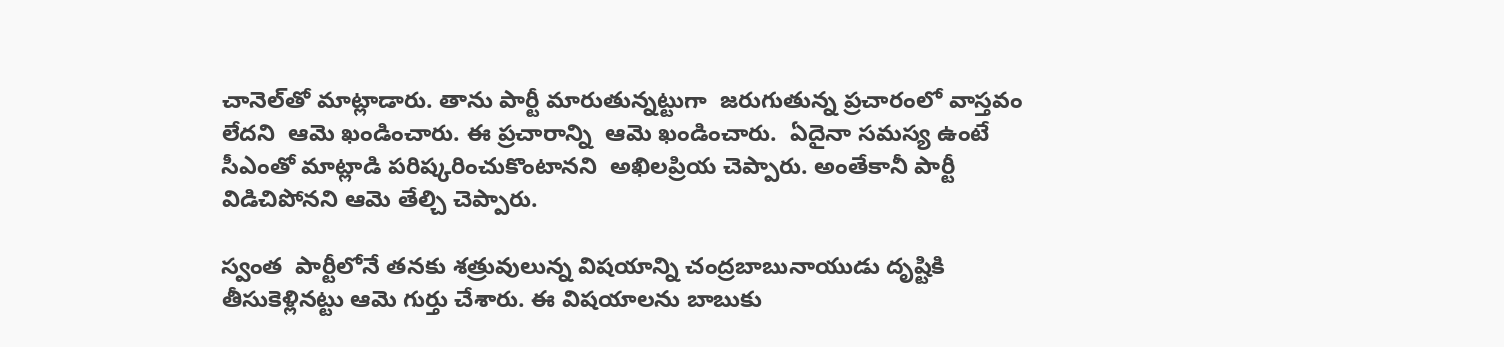చానెల్‌తో మాట్లాడారు. తాను పార్టీ మారుతున్నట్టుగా  జరుగుతున్న ప్రచారంలో వాస్తవం లేదని  ఆమె ఖండించారు. ఈ ప్రచారాన్ని  ఆమె ఖండించారు.  ఏదైనా సమస్య ఉంటే  సీఎంతో మాట్లాడి పరిష్కరించుకొంటానని  అఖిలప్రియ చెప్పారు. అంతేకానీ పార్టీ విడిచిపోనని ఆమె తేల్చి చెప్పారు.

స్వంత  పార్టీలోనే తనకు శత్రువులున్న విషయాన్ని చంద్రబాబునాయుడు దృష్టికి తీసుకెళ్లినట్టు ఆమె గుర్తు చేశారు. ఈ విషయాలను బాబుకు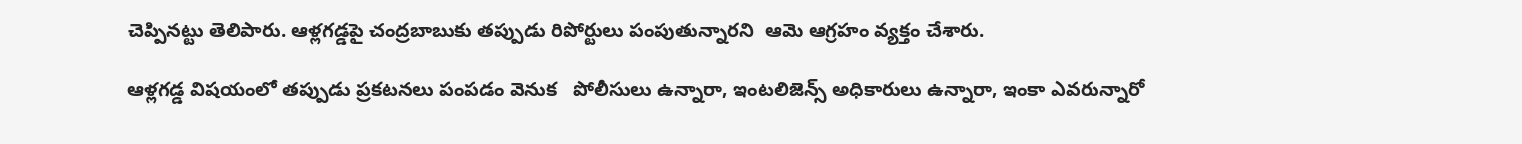చెప్పినట్టు తెలిపారు. ఆళ్లగడ్డపై చంద్రబాబుకు తప్పుడు రిపోర్టులు పంపుతున్నారని  ఆమె ఆగ్రహం వ్యక్తం చేశారు.

ఆళ్లగడ్డ విషయంలో తప్పుడు ప్రకటనలు పంపడం వెనుక   పోలీసులు ఉన్నారా, ఇంటలిజెన్స్ అధికారులు ఉన్నారా, ఇంకా ఎవరున్నారో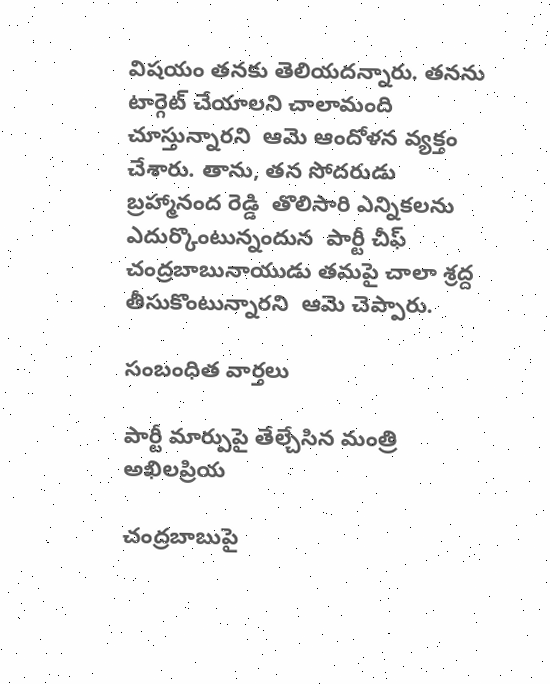విషయం తనకు తెలియదన్నారు. తనను టార్గెట్ చేయాలని చాలామంది చూస్తున్నారని  ఆమె ఆందోళన వ్యక్తం చేశారు. తాను, తన సోదరుడు బ్రహ్మానంద రెడ్డి  తొలిసారి ఎన్నికలను ఎదుర్కొంటున్నందున  పార్టీ చీఫ్ చంద్రబాబునాయుడు తమపై చాలా శ్రద్ద తీసుకొంటున్నారని  ఆమె చెప్పారు.

సంబంధిత వార్తలు

పార్టీ మార్పుపై తేల్చేసిన మంత్రి అఖిలప్రియ

చంద్రబాబుపై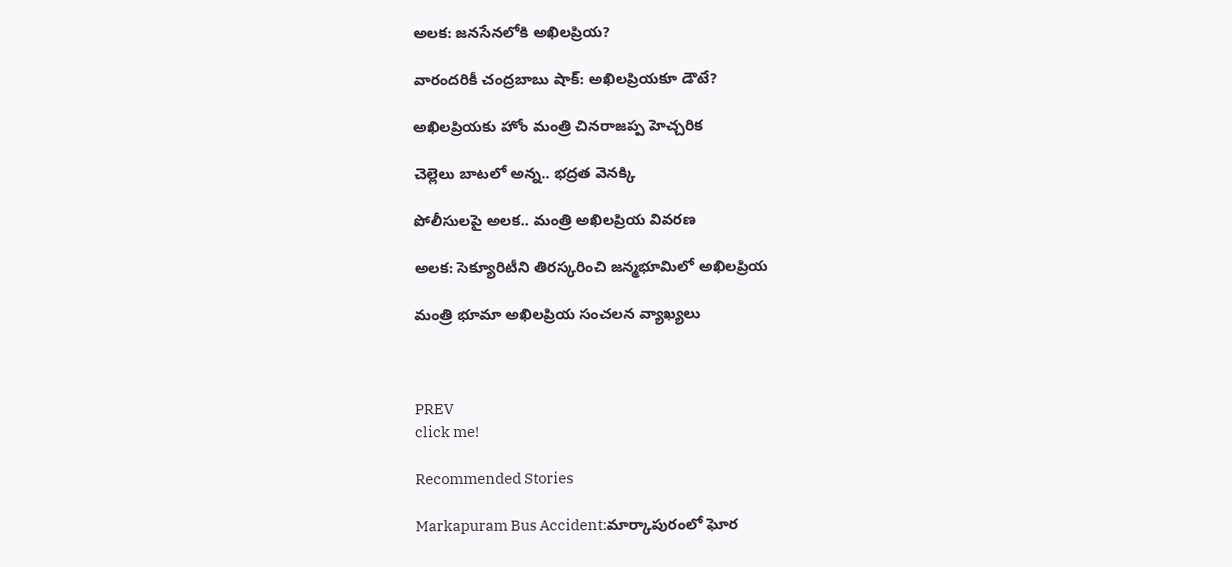అలక: జనసేనలోకి అఖిలప్రియ?

వారందరికీ చంద్రబాబు షాక్: అఖిలప్రియకూ డౌటే?

అఖిలప్రియకు హోం మంత్రి చినరాజప్ప హెచ్చరిక

చెల్లెలు బాటలో అన్న.. భద్రత వెనక్కి

పోలీసులపై అలక.. మంత్రి అఖిలప్రియ వివరణ

అలక: సెక్యూరిటీని తిరస్కరించి జన్మభూమిలో అఖిలప్రియ

మంత్రి భూమా అఖిలప్రియ సంచలన వ్యాఖ్యలు



PREV
click me!

Recommended Stories

Markapuram Bus Accident:మార్కాపురంలో ఘోర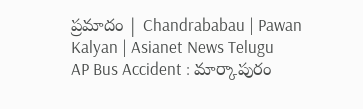ప్రమాదం | Chandrababau | Pawan Kalyan | Asianet News Telugu
AP Bus Accident : మార్కాపురం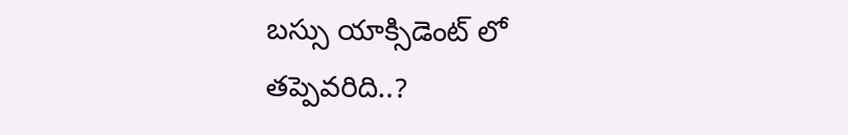బస్సు యాక్సిడెంట్ లో తప్పెవరిది..?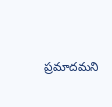ప్రమాదమని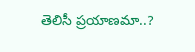తెలిసీ ప్రయాణమా..?